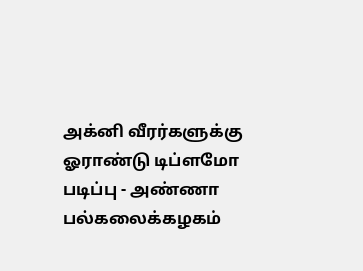அக்னி வீரர்களுக்கு ஓராண்டு டிப்ளமோ படிப்பு - அண்ணா பல்கலைக்கழகம்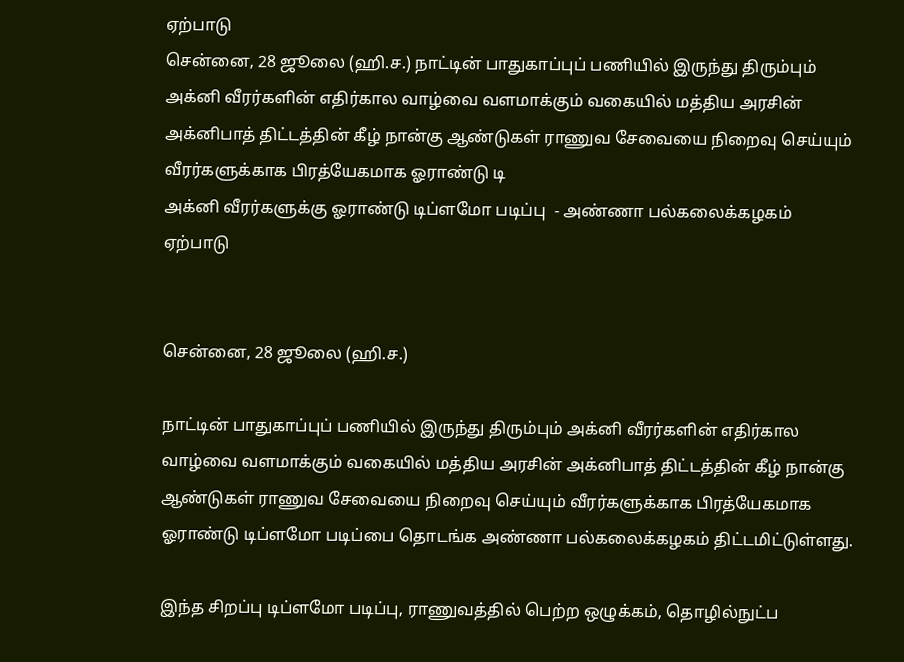ஏற்பாடு
சென்னை, 28 ஜூலை (ஹி.ச.) நாட்டின் பாதுகாப்புப் பணியில் இருந்து திரும்பும் அக்னி வீரர்களின் எதிர்கால வாழ்வை வளமாக்கும் வகையில் மத்திய அரசின் அக்னிபாத் திட்டத்தின் கீழ் நான்கு ஆண்டுகள் ராணுவ சேவையை நிறைவு செய்யும் வீரர்களுக்காக பிரத்யேகமாக ஓராண்டு டி
அக்னி வீரர்களுக்கு ஓராண்டு டிப்ளமோ படிப்பு  - அண்ணா பல்கலைக்கழகம் ஏற்பாடு


சென்னை, 28 ஜூலை (ஹி.ச.)

நாட்டின் பாதுகாப்புப் பணியில் இருந்து திரும்பும் அக்னி வீரர்களின் எதிர்கால வாழ்வை வளமாக்கும் வகையில் மத்திய அரசின் அக்னிபாத் திட்டத்தின் கீழ் நான்கு ஆண்டுகள் ராணுவ சேவையை நிறைவு செய்யும் வீரர்களுக்காக பிரத்யேகமாக ஓராண்டு டிப்ளமோ படிப்பை தொடங்க அண்ணா பல்கலைக்கழகம் திட்டமிட்டுள்ளது.

இந்த சிறப்பு டிப்ளமோ படிப்பு, ராணுவத்தில் பெற்ற ஒழுக்கம், தொழில்நுட்ப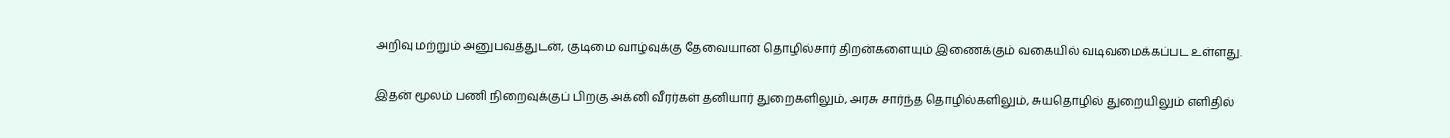அறிவு மற்றும் அனுபவத்துடன், குடிமை வாழ்வுக்கு தேவையான தொழில்சார் திறன்களையும் இணைக்கும் வகையில் வடிவமைக்கப்பட உள்ளது.

இதன் மூலம் பணி நிறைவுக்குப் பிறகு அக்னி வீரர்கள் தனியார் துறைகளிலும், அரசு சார்ந்த தொழில்களிலும், சுயதொழில் துறையிலும் எளிதில்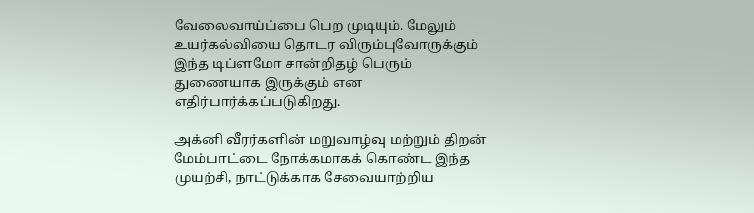வேலைவாய்ப்பை பெற முடியும். மேலும் உயர்கல்வியை தொடர விரும்புவோருக்கும் இந்த டிப்ளமோ சான்றிதழ் பெரும் துணையாக இருக்கும் என எதிர்பார்க்கப்படுகிறது.

அக்னி வீரர்களின் மறுவாழ்வு மற்றும் திறன் மேம்பாட்டை நோக்கமாகக் கொண்ட இந்த முயற்சி, நாட்டுக்காக சேவையாற்றிய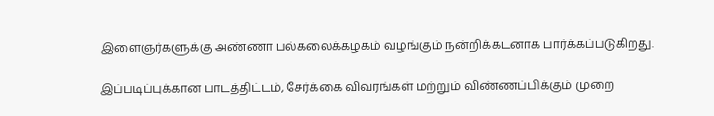இளைஞர்களுக்கு அண்ணா பல்கலைக்கழகம் வழங்கும் நன்றிக்கடனாக பார்க்கப்படுகிறது.

இப்படிப்புக்கான பாடத்திட்டம், சேர்க்கை விவரங்கள் மற்றும் விண்ணப்பிக்கும் முறை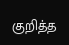குறித்த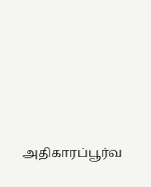அதிகாரப்பூர்வ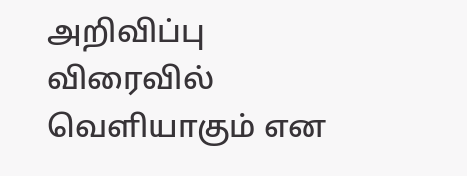அறிவிப்பு விரைவில் வெளியாகும் என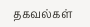தகவல்கள்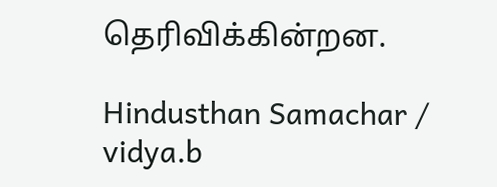தெரிவிக்கின்றன.

Hindusthan Samachar / vidya.b